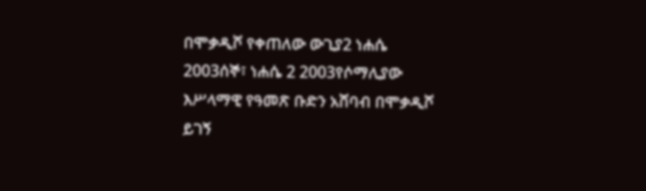በሞቃዲሾ የቀጠለው ውጊያ2 ነሐሴ 2003ሰኞ፣ ነሐሴ 2 2003የሶማሊያው እሥላማዊ የዓመጽ ቡድን አሸባብ በሞቃዲሾ ይገኝ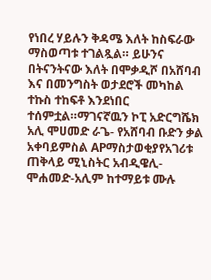የነበረ ሃይሉን ቅዳሜ እለት ከስፍራው ማስወጣቱ ተገልጿል። ይሁንና በትናንትናው እለት በሞቃዲሾ በአሸባብ እና በመንግስት ወታደሮች መካከል ተኩስ ተከፍቶ እንደነበር ተሰምቷል።ማገናኛዉን ኮፒ አድርግሼክ አሊ ሞሀመድ ራጌ- የአሸባብ ቡድን ቃል አቀባይምስል APማስታወቂያየአገሪቱ ጠቅላይ ሚኒስትር አብዲዌሊ-ሞሐመድ-አሊም ከተማይቱ ሙሉ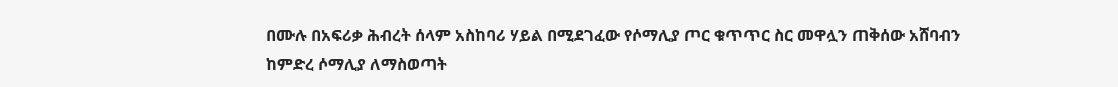በሙሉ በአፍሪቃ ሕብረት ሰላም አስከባሪ ሃይል በሚደገፈው የሶማሊያ ጦር ቁጥጥር ስር መዋሏን ጠቅሰው አሸባብን ከምድረ ሶማሊያ ለማስወጣት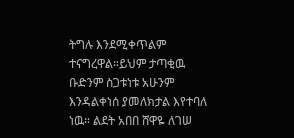ትግሉ እንደሚቀጥልም ተናግረዋል።ይህም ታጣቂዉ ቡድንም ስጋቱነቱ አሁንም እንዳልቀነሰ ያመለክታል እየተባለ ነዉ። ልደት አበበ ሸዋዬ ለገሠ